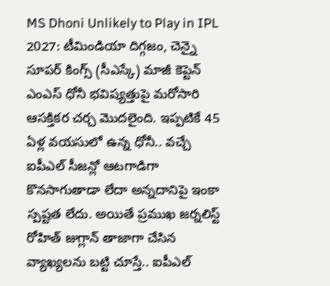MS Dhoni Unlikely to Play in IPL 2027: టీమిండియా దిగ్గజం, చెన్నై సూపర్ కింగ్స్ (సీఎస్కే) మాజీ కెప్టెన్ ఎంఎస్ ధోనీ భవిష్యత్తుపై మరోసారి ఆసక్తికర చర్చ మొదలైంది. ఇప్పటికే 45 ఏళ్ల వయసులో ఉన్న ధోనీ.. వచ్చే ఐపీఎల్ సీజన్లో ఆటగాడిగా కొనసాగుతాడా లేదా అన్నదానిపై ఇంకా స్పష్టత లేదు. అయితే ప్రముఖ జర్నలిస్ట్ రోహిత్ జుగ్లాన్ తాజాగా చేసిన వ్యాఖ్యలను బట్టి చూస్తే.. ఐపీఎల్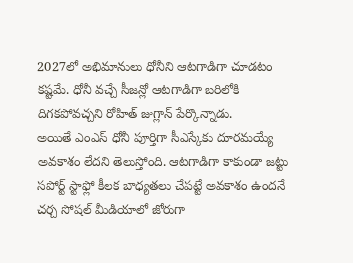2027లో అభిమానులు ధోనీని ఆటగాడిగా చూడటం కష్టమే. ధోనీ వచ్చే సీజన్లో ఆటగాడిగా బరిలోకి దిగకపోవచ్చని రోహిత్ జుగ్లాన్ పేర్కొన్నాడు.
అయితే ఎంఎస్ ధోనీ పూర్తిగా సీఎస్కేకు దూరమయ్యే అవకాశం లేదని తెలుస్తోంది. ఆటగాడిగా కాకుండా జట్టు సపోర్ట్ స్టాఫ్లో కీలక బాధ్యతలు చేపట్టే అవకాశం ఉందనే చర్చ సోషల్ మీడియాలో జోరుగా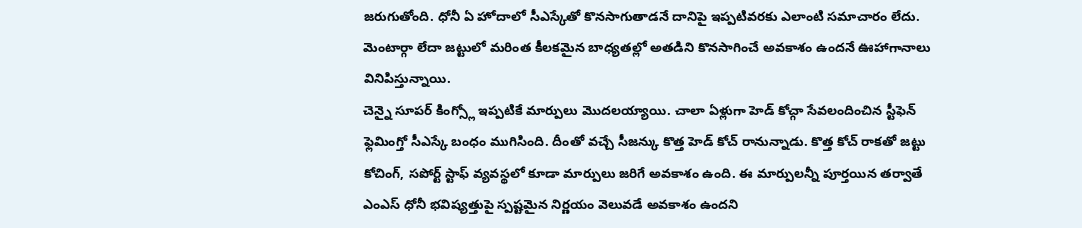జరుగుతోంది. ధోనీ ఏ హోదాలో సీఎస్కేతో కొనసాగుతాడనే దానిపై ఇప్పటివరకు ఎలాంటి సమాచారం లేదు. మెంటార్గా లేదా జట్టులో మరింత కీలకమైన బాధ్యతల్లో అతడిని కొనసాగించే అవకాశం ఉందనే ఊహాగానాలు వినిపిస్తున్నాయి.
చెన్నై సూపర్ కింగ్స్లో ఇప్పటికే మార్పులు మొదలయ్యాయి. చాలా ఏళ్లుగా హెడ్ కోచ్గా సేవలందించిన స్టీఫెన్ ఫ్లెమింగ్తో సీఎస్కే బంధం ముగిసింది. దీంతో వచ్చే సీజన్కు కొత్త హెడ్ కోచ్ రానున్నాడు. కొత్త కోచ్ రాకతో జట్టు కోచింగ్, సపోర్ట్ స్టాఫ్ వ్యవస్థలో కూడా మార్పులు జరిగే అవకాశం ఉంది. ఈ మార్పులన్నీ పూర్తయిన తర్వాతే ఎంఎస్ ధోనీ భవిష్యత్తుపై స్పష్టమైన నిర్ణయం వెలువడే అవకాశం ఉందని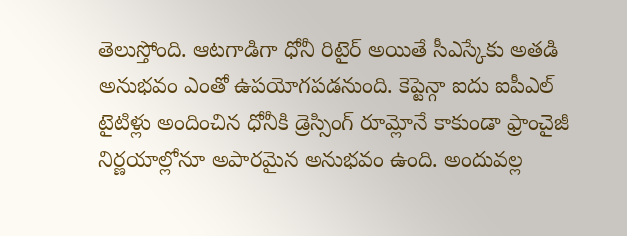తెలుస్తోంది. ఆటగాడిగా ధోనీ రిటైర్ అయితే సీఎస్కేకు అతడి అనుభవం ఎంతో ఉపయోగపడనుంది. కెప్టెన్గా ఐదు ఐపీఎల్ టైటిళ్లు అందించిన ధోనీకి డ్రెస్సింగ్ రూమ్లోనే కాకుండా ఫ్రాంచైజీ నిర్ణయాల్లోనూ అపారమైన అనుభవం ఉంది. అందువల్ల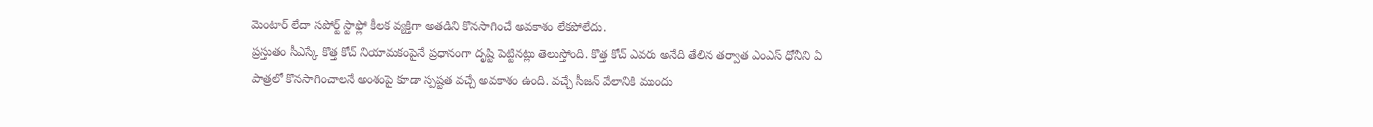మెంటార్ లేదా సపోర్ట్ స్టాఫ్లో కీలక వ్యక్తిగా అతడిని కొనసాగించే అవకాశం లేకపోలేదు.
ప్రస్తుతం సీఎస్కే కొత్త కోచ్ నియామకంపైనే ప్రధానంగా దృష్టి పెట్టినట్లు తెలుస్తోంది. కొత్త కోచ్ ఎవరు అనేది తేలిన తర్వాత ఎంఎస్ ధోనీని ఏ పాత్రలో కొనసాగించాలనే అంశంపై కూడా స్పష్టత వచ్చే అవకాశం ఉంది. వచ్చే సీజన్ వేలానికి ముందు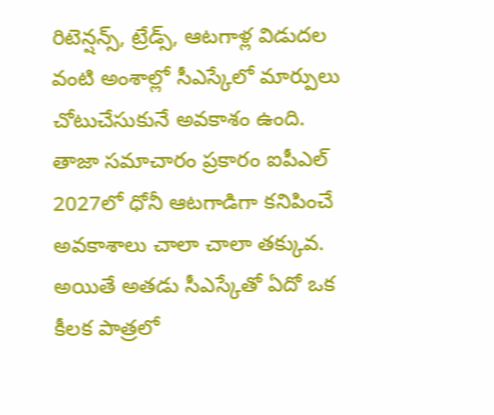రిటెన్షన్స్, ట్రేడ్స్, ఆటగాళ్ల విడుదల వంటి అంశాల్లో సీఎస్కేలో మార్పులు చోటుచేసుకునే అవకాశం ఉంది. తాజా సమాచారం ప్రకారం ఐపీఎల్ 2027లో ధోనీ ఆటగాడిగా కనిపించే అవకాశాలు చాలా చాలా తక్కువ. అయితే అతడు సీఎస్కేతో ఏదో ఒక కీలక పాత్రలో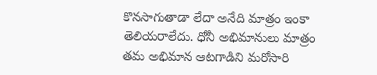కొనసాగుతాడా లేదా అనేది మాత్రం ఇంకా తెలియరాలేదు. ధోనీ అభిమానులు మాత్రం తమ అభిమాన ఆటగాడిని మరోసారి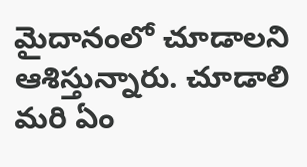మైదానంలో చూడాలని ఆశిస్తున్నారు. చూడాలి మరి ఏం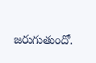జరుగుతుందో.